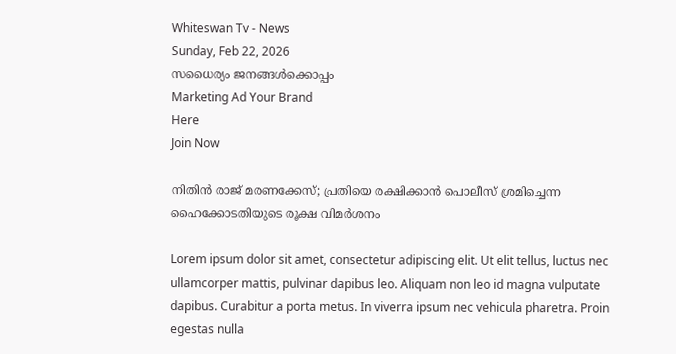Whiteswan Tv - News
Sunday, Feb 22, 2026
സധൈര്യം ജനങ്ങൾക്കൊപ്പം
Marketing Ad Your Brand
Here
Join Now

നിതിൻ രാജ് മരണക്കേസ്; പ്രതിയെ രക്ഷിക്കാൻ പൊലീസ് ശ്രമിച്ചെന്ന ഹൈക്കോടതിയുടെ രൂക്ഷ വിമർശനം

Lorem ipsum dolor sit amet, consectetur adipiscing elit. Ut elit tellus, luctus nec ullamcorper mattis, pulvinar dapibus leo. Aliquam non leo id magna vulputate dapibus. Curabitur a porta metus. In viverra ipsum nec vehicula pharetra. Proin egestas nulla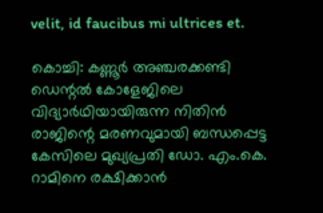velit, id faucibus mi ultrices et.

കൊച്ചി: കണ്ണൂർ അഞ്ചരക്കണ്ടി ഡെന്റൽ കോളേജിലെ വിദ്യാർഥിയായിരുന്ന നിതിൻ രാജിന്റെ മരണവുമായി ബന്ധപ്പെട്ട കേസിലെ മുഖ്യപ്രതി ഡോ. എം.കെ. റാമിനെ രക്ഷിക്കാൻ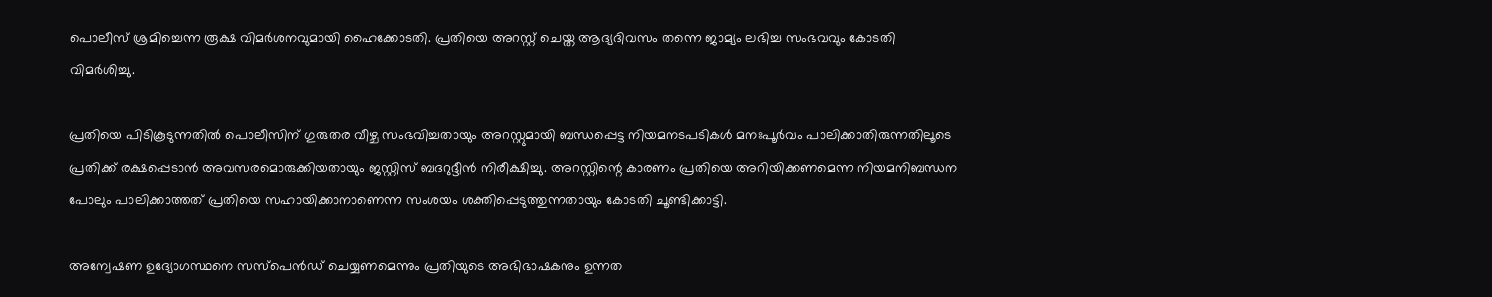പൊലീസ് ശ്രമിച്ചെന്ന രൂക്ഷ വിമർശനവുമായി ഹൈക്കോടതി. പ്രതിയെ അറസ്റ്റ് ചെയ്ത ആദ്യദിവസം തന്നെ ജാമ്യം ലഭിച്ച സംഭവവും കോടതി വിമർശിച്ചു.

പ്രതിയെ പിടികൂടുന്നതിൽ പൊലീസിന് ഗുരുതര വീഴ്ച സംഭവിച്ചതായും അറസ്റ്റുമായി ബന്ധപ്പെട്ട നിയമനടപടികൾ മനഃപൂർവം പാലിക്കാതിരുന്നതിലൂടെ പ്രതിക്ക് രക്ഷപ്പെടാൻ അവസരമൊരുക്കിയതായും ജസ്റ്റിസ് ബദറുദ്ദീൻ നിരീക്ഷിച്ചു. അറസ്റ്റിന്റെ കാരണം പ്രതിയെ അറിയിക്കണമെന്ന നിയമനിബന്ധന പോലും പാലിക്കാത്തത് പ്രതിയെ സഹായിക്കാനാണെന്ന സംശയം ശക്തിപ്പെടുത്തുന്നതായും കോടതി ചൂണ്ടിക്കാട്ടി.

അന്വേഷണ ഉദ്യോഗസ്ഥനെ സസ്‌പെൻഡ് ചെയ്യണമെന്നും പ്രതിയുടെ അഭിഭാഷകനും ഉന്നത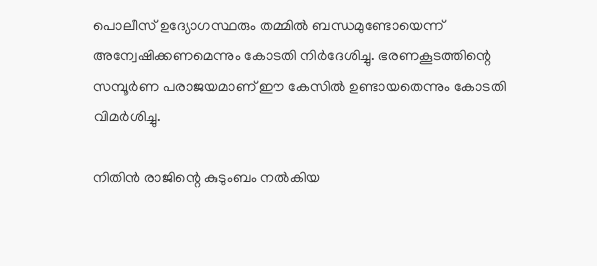പൊലീസ് ഉദ്യോഗസ്ഥരും തമ്മിൽ ബന്ധമുണ്ടോയെന്ന് അന്വേഷിക്കണമെന്നും കോടതി നിർദേശിച്ചു. ഭരണകൂടത്തിന്റെ സമ്പൂർണ പരാജയമാണ് ഈ കേസിൽ ഉണ്ടായതെന്നും കോടതി വിമർശിച്ചു.

നിതിൻ രാജിന്റെ കുടുംബം നൽകിയ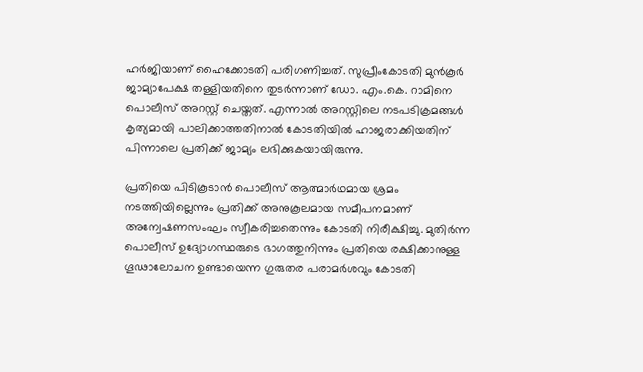ഹർജിയാണ് ഹൈക്കോടതി പരിഗണിച്ചത്. സുപ്രീംകോടതി മുൻകൂർ ജാമ്യാപേക്ഷ തള്ളിയതിനെ തുടർന്നാണ് ഡോ. എം.കെ. റാമിനെ പൊലീസ് അറസ്റ്റ് ചെയ്തത്. എന്നാൽ അറസ്റ്റിലെ നടപടിക്രമങ്ങൾ കൃത്യമായി പാലിക്കാത്തതിനാൽ കോടതിയിൽ ഹാജരാക്കിയതിന് പിന്നാലെ പ്രതിക്ക് ജാമ്യം ലഭിക്കുകയായിരുന്നു.

പ്രതിയെ പിടികൂടാൻ പൊലീസ് ആത്മാർഥമായ ശ്രമം നടത്തിയില്ലെന്നും പ്രതിക്ക് അനുകൂലമായ സമീപനമാണ് അന്വേഷണസംഘം സ്വീകരിച്ചതെന്നും കോടതി നിരീക്ഷിച്ചു. മുതിർന്ന പൊലീസ് ഉദ്യോഗസ്ഥരുടെ ഭാഗത്തുനിന്നും പ്രതിയെ രക്ഷിക്കാനുള്ള ഗൂഢാലോചന ഉണ്ടായെന്ന ഗുരുതര പരാമർശവും കോടതി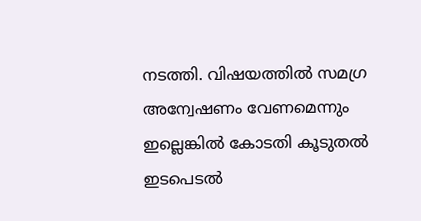നടത്തി. വിഷയത്തിൽ സമഗ്ര അന്വേഷണം വേണമെന്നും ഇല്ലെങ്കിൽ കോടതി കൂടുതൽ ഇടപെടൽ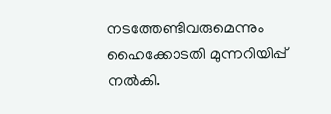നടത്തേണ്ടിവരുമെന്നും ഹൈക്കോടതി മുന്നറിയിപ്പ് നൽകി.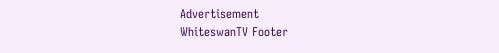Advertisement
WhiteswanTV Footer